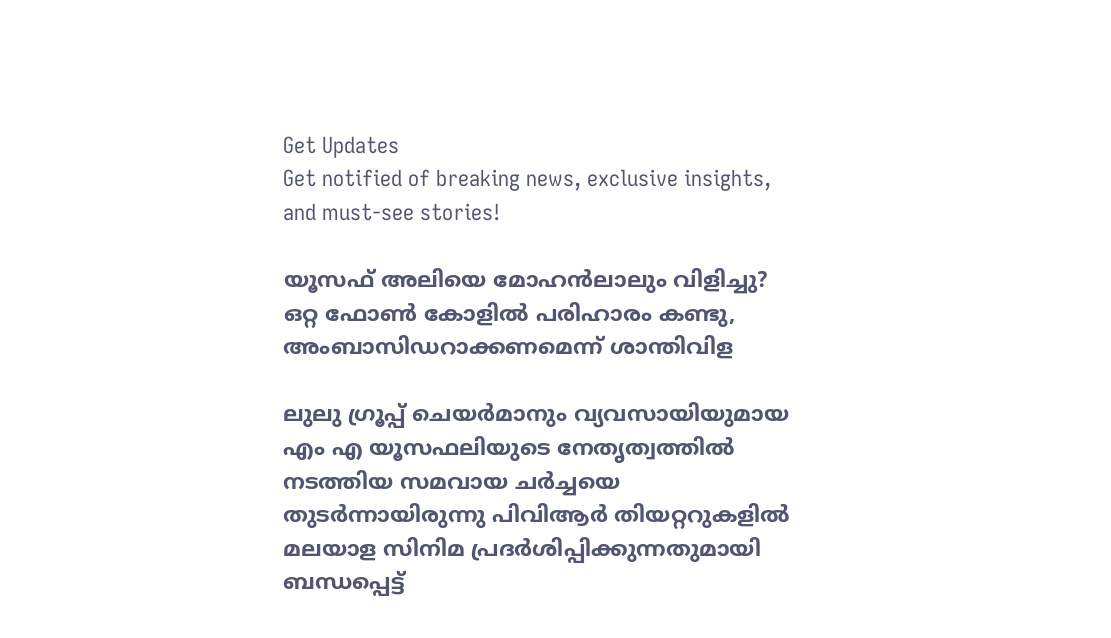Get Updates
Get notified of breaking news, exclusive insights, and must-see stories!

യൂസഫ് അലിയെ മോഹന്‍ലാലും വിളിച്ചു? ഒറ്റ ഫോണ്‍ കോളില്‍ പരിഹാരം കണ്ടു, അംബാസിഡറാക്കണമെന്ന് ശാന്തിവിള

ലുലു ഗ്രൂപ്പ് ചെയര്‍മാനും വ്യവസായിയുമായ എം എ യൂസഫലിയുടെ നേതൃത്വത്തില്‍ നടത്തിയ സമവായ ചർച്ചയെ തുടർന്നായിരുന്നു പിവിആർ തിയറ്ററുകളിൽ മലയാള സിനിമ പ്രദർശിപ്പിക്കുന്നതുമായി ബന്ധപ്പെട്ട്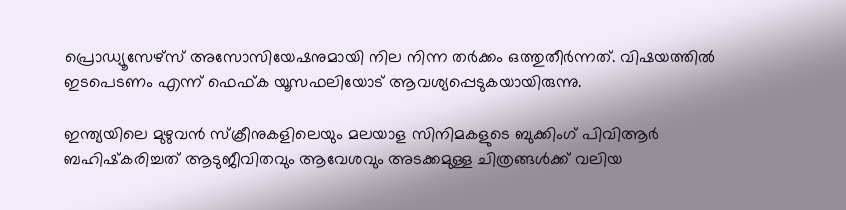പ്രൊഡ്യൂസേഴ്സ് അസോസിയേഷനുമായി നില നിന്ന തർക്കം ഒത്തുതീർന്നത്. വിഷയത്തില്‍ ഇടപെടണം എന്ന് ഫെഫ്ക യൂസഫലിയോട് ആവശ്യപ്പെടുകയായിരുന്നു.

ഇന്ത്യയിലെ മുഴുവന്‍ സ്‌ക്രീനുകളിലെയും മലയാള സിനിമകളുടെ ബുക്കിംഗ് പിവിആര്‍ ബഹിഷ്‌കരിച്ചത് ആടുജീവിതവും ആവേശവും അടക്കമുള്ള ചിത്രങ്ങള്‍ക്ക് വലിയ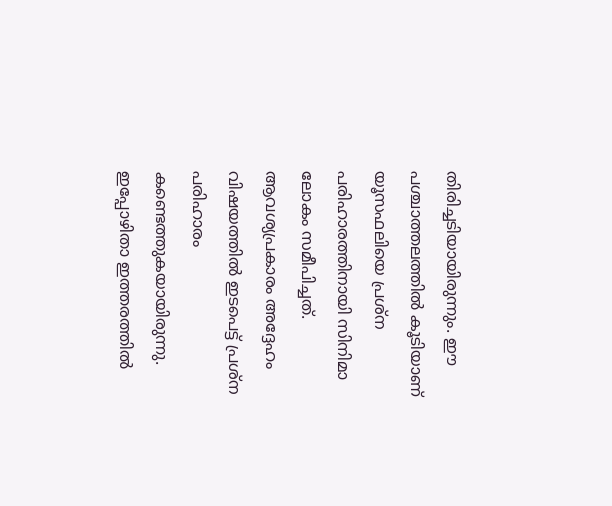തിരിച്ചടിയായിരുന്നും. ഈ പശ്ചാത്തലത്തില്‍ കൂടിയാണ് യൂസഫലിയെ പ്രശ്ന പരിഹാരത്തിനായി സിനിമാ ലോകം സമീപിച്ചത്. ആവശ്യപ്രകാരം അദ്ദേഹം വിഷയത്തില്‍ ഇടപെട്ട് പ്രശ്ന പരിഹാരം കണ്ടെത്തുകയായിരുന്നു. ഇപ്പോഴിതാ ഇത്തരത്തില്‍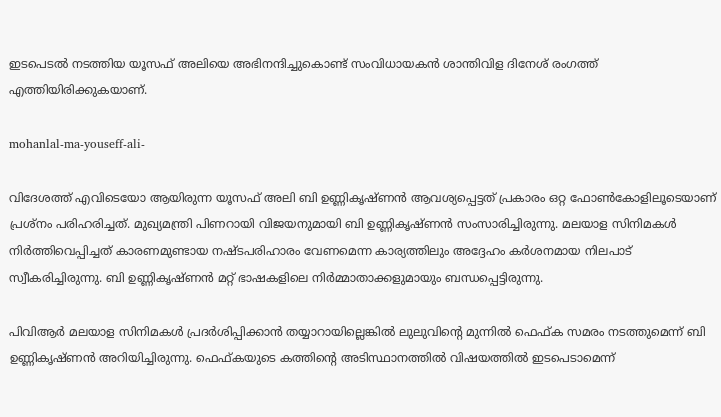ഇടപെടല്‍ നടത്തിയ യൂസഫ് അലിയെ അഭിനന്ദിച്ചുകൊണ്ട് സംവിധായകന്‍ ശാന്തിവിള ദിനേശ് രംഗത്ത് എത്തിയിരിക്കുകയാണ്.

mohanlal-ma-youseff-ali-

വിദേശത്ത് എവിടെയോ ആയിരുന്ന യൂസഫ് അലി ബി ഉണ്ണികൃഷ്ണന്‍ ആവശ്യപ്പെട്ടത് പ്രകാരം ഒറ്റ ഫോണ്‍കോളിലൂടെയാണ് പ്രശ്നം പരിഹരിച്ചത്. മുഖ്യമന്ത്രി പിണറായി വിജയനുമായി ബി ഉണ്ണികൃഷ്ണന്‍ സംസാരിച്ചിരുന്നു. മലയാള സിനിമകള്‍ നിർത്തിവെപ്പിച്ചത് കാരണമുണ്ടായ നഷ്ടപരിഹാരം വേണമെന്ന കാര്യത്തിലും അദ്ദേഹം കർശനമായ നിലപാട് സ്വീകരിച്ചിരുന്നു. ബി ഉണ്ണികൃഷ്ണന്‍ മറ്റ് ഭാഷകളിലെ നിർമ്മാതാക്കളുമായും ബന്ധപ്പെട്ടിരുന്നു.

പിവിആർ മലയാള സിനിമകള്‍ പ്രദർശിപ്പിക്കാന്‍ തയ്യാറായില്ലെങ്കില്‍ ലുലുവിന്റെ മുന്നില്‍ ഫെഫ്ക സമരം നടത്തുമെന്ന് ബി ഉണ്ണികൃഷ്ണന്‍ അറിയിച്ചിരുന്നു. ഫെഫ്കയുടെ കത്തിന്റെ അടിസ്ഥാനത്തില്‍ വിഷയത്തില്‍ ഇടപെടാമെന്ന്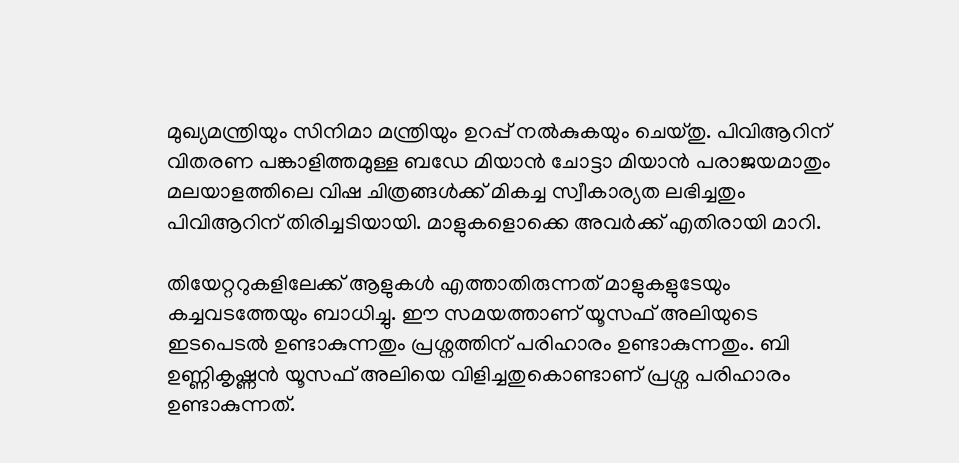മുഖ്യമന്ത്രിയും സിനിമാ മന്ത്രിയും ഉറപ്പ് നല്‍കുകയും ചെയ്തു. പിവിആറിന് വിതരണ പങ്കാളിത്തമുള്ള ബഡേ മിയാന്‍ ചോട്ടാ മിയാന്‍ പരാജയമാതും മലയാളത്തിലെ വിഷ ചിത്രങ്ങള്‍ക്ക് മികച്ച സ്വീകാര്യത ലഭിച്ചതും പിവിആറിന് തിരിച്ചടിയായി. മാളുകളൊക്കെ അവർക്ക് എതിരായി മാറി.

തിയേറ്ററുകളിലേക്ക് ആളുകള്‍ എത്താതിരുന്നത് മാളുകളുടേയും കച്ചവടത്തേയും ബാധിച്ചു. ഈ സമയത്താണ് യൂസഫ് അലിയുടെ ഇടപെടല്‍ ഉണ്ടാകുന്നതും പ്രശ്നത്തിന് പരിഹാരം ഉണ്ടാകുന്നതും. ബി ഉണ്ണികൃഷ്ണന്‍ യൂസഫ് അലിയെ വിളിച്ചതുകൊണ്ടാണ് പ്രശ്ന പരിഹാരം ഉണ്ടാകുന്നത്.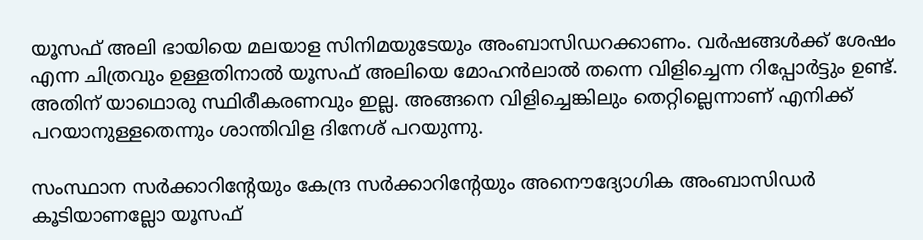യൂസഫ് അലി ഭായിയെ മലയാള സിനിമയുടേയും അംബാസിഡറക്കാണം. വർഷങ്ങള്‍ക്ക് ശേഷം എന്ന ചിത്രവും ഉള്ളതിനാല്‍ യൂസഫ് അലിയെ മോഹന്‍ലാല്‍ തന്നെ വിളിച്ചെന്ന റിപ്പോർട്ടും ഉണ്ട്. അതിന് യാഥൊരു സ്ഥിരീകരണവും ഇല്ല. അങ്ങനെ വിളിച്ചെങ്കിലും തെറ്റില്ലെന്നാണ് എനിക്ക് പറയാനുള്ളതെന്നും ശാന്തിവിള ദിനേശ് പറയുന്നു.

സംസ്ഥാന സർക്കാറിന്റേയും കേന്ദ്ര സർക്കാറിന്റേയും അനൌദ്യോഗിക അംബാസിഡർ കൂടിയാണല്ലോ യൂസഫ്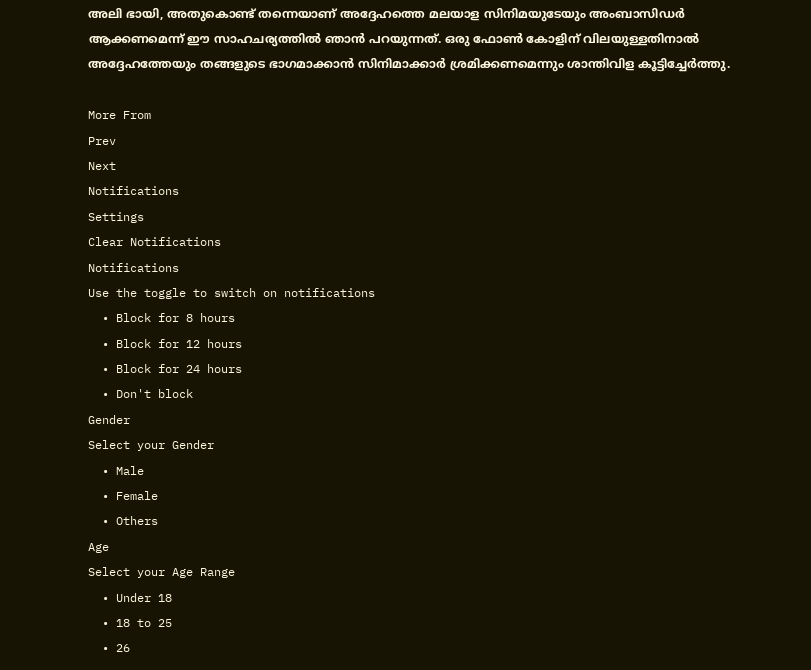അലി ഭായി, അതുകൊണ്ട് തന്നെയാണ് അദ്ദേഹത്തെ മലയാള സിനിമയുടേയും അംബാസിഡർ ആക്കണമെന്ന് ഈ സാഹചര്യത്തില്‍ ഞാന്‍ പറയുന്നത്. ഒരു ഫോണ്‍ കോളിന് വിലയുള്ളതിനാല്‍ അദ്ദേഹത്തേയും തങ്ങളുടെ ഭാഗമാക്കാന്‍ സിനിമാക്കാർ ശ്രമിക്കണമെന്നും ശാന്തിവിള കൂട്ടിച്ചേർത്തു.

More From
Prev
Next
Notifications
Settings
Clear Notifications
Notifications
Use the toggle to switch on notifications
  • Block for 8 hours
  • Block for 12 hours
  • Block for 24 hours
  • Don't block
Gender
Select your Gender
  • Male
  • Female
  • Others
Age
Select your Age Range
  • Under 18
  • 18 to 25
  • 26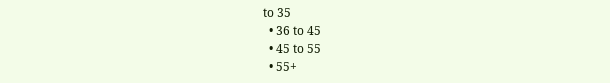to 35
  • 36 to 45
  • 45 to 55
  • 55+